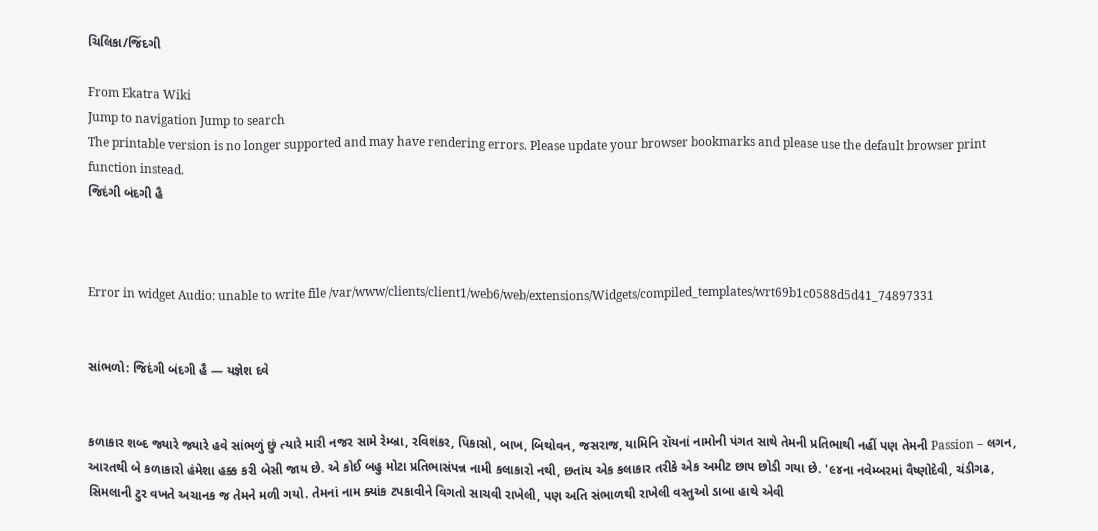ચિલિકા/જિંદગી

From Ekatra Wiki
Jump to navigation Jump to search
The printable version is no longer supported and may have rendering errors. Please update your browser bookmarks and please use the default browser print function instead.
જિદંગી બંદગી હૈ



Error in widget Audio: unable to write file /var/www/clients/client1/web6/web/extensions/Widgets/compiled_templates/wrt69b1c0588d5d41_74897331


સાંભળો: જિદંગી બંદગી હૈ — યજ્ઞેશ દવે


કળાકાર શબ્દ જ્યારે જ્યારે હવે સાંભળું છું ત્યારે મારી નજર સામે રેમ્બ્રા, રવિશંકર, પિકાસો, બાખ, બિથોવન, જસરાજ, યામિનિ રૉયનાં નામોની પંગત સાથે તેમની પ્રતિભાથી નહીં પણ તેમની Passion – લગન, આરતથી બે કળાકારો હંમેશા હક્ક કરી બેસી જાય છે. એ કોઈ બહુ મોટા પ્રતિભાસંપન્ન નામી કલાકારો નથી, છતાંય એક કલાકાર તરીકે એક અમીટ છાપ છોડી ગયા છે. '૯૪ના નવેમ્બરમાં વૈષ્ણોદેવી, ચંડીગઢ, સિમલાની ટુર વખતે અચાનક જ તેમને મળી ગયો. તેમનાં નામ ક્યાંક ટપકાવીને વિગતો સાચવી રાખેલી, પણ અતિ સંભાળથી રાખેલી વસ્તુઓ ડાબા હાથે એવી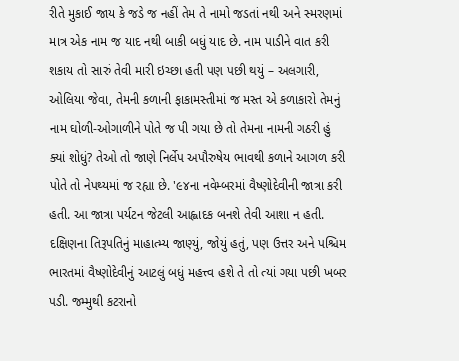રીતે મુકાઈ જાય કે જડે જ નહીં તેમ તે નામો જડતાં નથી અને સ્મરણમાં માત્ર એક નામ જ યાદ નથી બાકી બધું યાદ છે. નામ પાડીને વાત કરી શકાય તો સારું તેવી મારી ઇચ્છા હતી પણ પછી થયું – અલગારી, ઓલિયા જેવા, તેમની કળાની ફાકામસ્તીમાં જ મસ્ત એ કળાકારો તેમનું નામ ઘોળી-ઓગાળીને પોતે જ પી ગયા છે તો તેમના નામની ગઠરી હું ક્યાં શોધું? તેઓ તો જાણે નિર્લેપ અપૌરુષેય ભાવથી કળાને આગળ કરી પોતે તો નેપથ્યમાં જ રહ્યા છે. '૯૪ના નવેમ્બરમાં વૈષ્ણોદેવીની જાત્રા કરી હતી. આ જાત્રા પર્યટન જેટલી આહ્લાદક બનશે તેવી આશા ન હતી. દક્ષિણના તિરૂપતિનું માહાત્મ્ય જાણ્યું, જોયું હતું, પણ ઉત્તર અને પશ્ચિમ ભારતમાં વૈષ્ણોદેવીનું આટલું બધું મહત્ત્વ હશે તે તો ત્યાં ગયા પછી ખબર પડી. જમ્મુથી કટરાનો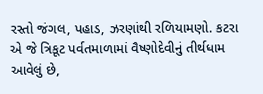રસ્તો જંગલ, પહાડ, ઝરણાંથી રળિયામણો. કટરા એ જે ત્રિકૂટ પર્વતમાળામાં વૈષ્ણોદેવીનું તીર્થધામ આવેલું છે,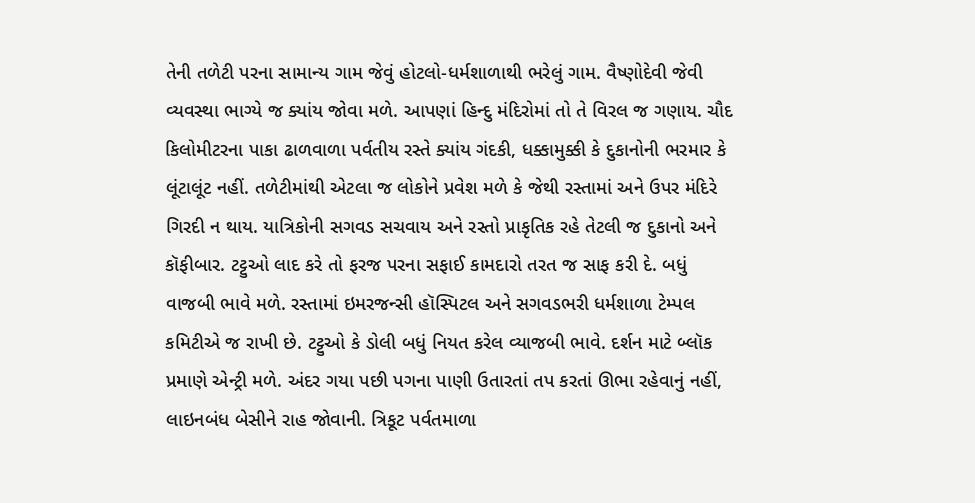તેની તળેટી પરના સામાન્ય ગામ જેવું હોટલો-ધર્મશાળાથી ભરેલું ગામ. વૈષ્ણોદેવી જેવી વ્યવસ્થા ભાગ્યે જ ક્યાંય જોવા મળે. આપણાં હિન્દુ મંદિરોમાં તો તે વિરલ જ ગણાય. ચૌદ કિલોમીટરના પાકા ઢાળવાળા પર્વતીય રસ્તે ક્યાંય ગંદકી, ધક્કામુક્કી કે દુકાનોની ભરમાર કે લૂંટાલૂંટ નહીં. તળેટીમાંથી એટલા જ લોકોને પ્રવેશ મળે કે જેથી રસ્તામાં અને ઉપર મંદિરે ગિરદી ન થાય. યાત્રિકોની સગવડ સચવાય અને રસ્તો પ્રાકૃતિક રહે તેટલી જ દુકાનો અને કૉફીબાર. ટટ્ટુઓ લાદ કરે તો ફરજ પરના સફાઈ કામદારો તરત જ સાફ કરી દે. બધું વાજબી ભાવે મળે. રસ્તામાં ઇમરજન્સી હૉસ્પિટલ અને સગવડભરી ધર્મશાળા ટેમ્પલ કમિટીએ જ રાખી છે. ટટ્ટુઓ કે ડોલી બધું નિયત કરેલ વ્યાજબી ભાવે. દર્શન માટે બ્લૉક પ્રમાણે એન્ટ્રી મળે. અંદર ગયા પછી પગના પાણી ઉતારતાં તપ કરતાં ઊભા રહેવાનું નહીં, લાઇનબંધ બેસીને રાહ જોવાની. ત્રિકૂટ પર્વતમાળા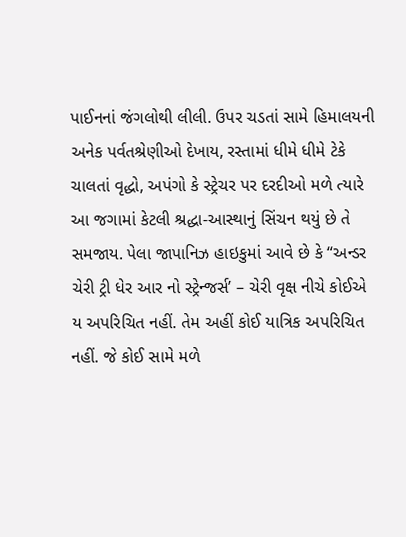પાઈનનાં જંગલોથી લીલી. ઉપર ચડતાં સામે હિમાલયની અનેક પર્વતશ્રેણીઓ દેખાય, રસ્તામાં ધીમે ધીમે ટેકે ચાલતાં વૃદ્ધો, અપંગો કે સ્ટ્રેચર પર દરદીઓ મળે ત્યારે આ જગામાં કેટલી શ્રદ્ધા-આસ્થાનું સિંચન થયું છે તે સમજાય. પેલા જાપાનિઝ હાઇકુમાં આવે છે કે “અન્ડર ચેરી ટ્રી ધેર આર નો સ્ટ્રેન્જર્સ’ – ચેરી વૃક્ષ નીચે કોઈએ ય અપરિચિત નહીં. તેમ અહીં કોઈ યાત્રિક અપરિચિત નહીં. જે કોઈ સામે મળે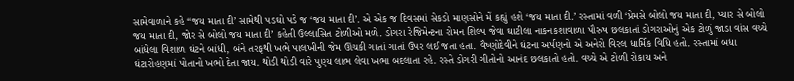સામેવાળાને કહે “જય માતા દી’ સામેથી પડઘો પડે જ ‘જય માતા દી’. એ એક જ દિવસમાં સેકડો માણસોને મેં કહ્યું હશે ‘જય માતા દી.’ રસ્તામાં વળી ‘પ્રેમસે બોલો જય માતા દી, પ્યાર સે બોલો જય માતા દી, જોર સે બોલો જય માતા દી’ કહેતી ઉલ્લાસિત ટોળીઓ મળે. ડોગરા રેજિમેન્ટના રોમન શિલ્પ જેવા ઘાટીલા નાકનકશાવાળા પૌરુષ છલકાતાં ડોગરાઓનું એક ટોળું જાડા વાંસ વચ્ચે બાંધેલા વિશાળ ઘંટને બાંધી, બંને તરફથી ખભે પાલખીની જેમ ઊંચકી ગાતાં ગાતાં ઉપર લઈ જતા હતા. વૈષ્ણોદેવીને ઘંટના અર્પણનો એ અનેરો વિરલ ધાર્મિક વિધિ હતો. રસ્તામાં બધા ઘંટારોહણમાં પોતાનો ખભો દેતા જાય. થોડી થોડી વારે પુણ્ય લાભ લેવા ખભા બદલાતા રહે. રસ્તે ડોગરી ગીતોનો આનંદ છલકાતો હતો. વચ્ચે એ ટોળી રોકાય અને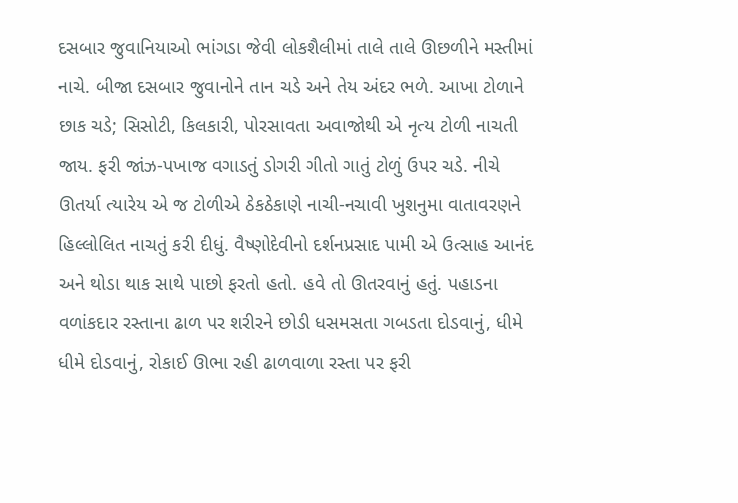દસબાર જુવાનિયાઓ ભાંગડા જેવી લોકશૈલીમાં તાલે તાલે ઊછળીને મસ્તીમાં નાચે. બીજા દસબાર જુવાનોને તાન ચડે અને તેય અંદર ભળે. આખા ટોળાને છાક ચડે; સિસોટી, કિલકારી, પોરસાવતા અવાજોથી એ નૃત્ય ટોળી નાચતી જાય. ફરી જાંઝ-પખાજ વગાડતું ડોગરી ગીતો ગાતું ટોળું ઉપર ચડે. નીચે ઊતર્યા ત્યારેય એ જ ટોળીએ ઠેકઠેકાણે નાચી-નચાવી ખુશનુમા વાતાવરણને હિલ્લોલિત નાચતું કરી દીધું. વૈષ્ણોદેવીનો દર્શનપ્રસાદ પામી એ ઉત્સાહ આનંદ અને થોડા થાક સાથે પાછો ફરતો હતો. હવે તો ઊતરવાનું હતું. પહાડના વળાંકદાર રસ્તાના ઢાળ પર શરીરને છોડી ધસમસતા ગબડતા દોડવાનું, ધીમે ધીમે દોડવાનું, રોકાઈ ઊભા રહી ઢાળવાળા રસ્તા પર ફરી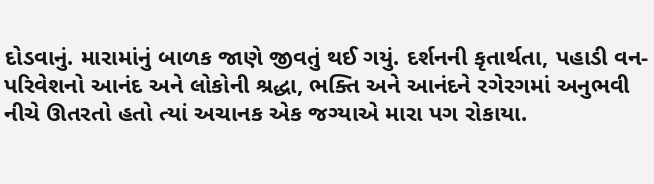દોડવાનું. મારામાંનું બાળક જાણે જીવતું થઈ ગયું. દર્શનની કૃતાર્થતા, પહાડી વન-પરિવેશનો આનંદ અને લોકોની શ્રદ્ધા, ભક્તિ અને આનંદને રગેરગમાં અનુભવી નીચે ઊતરતો હતો ત્યાં અચાનક એક જગ્યાએ મારા પગ રોકાયા.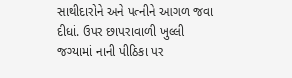સાથીદારોને અને પત્નીને આગળ જવા દીધાં. ઉપર છાપરાવાળી ખુલ્લી જગ્યામાં નાની પીઠિકા પર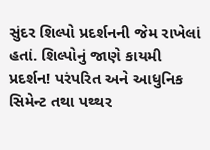સુંદર શિલ્પો પ્રદર્શનની જેમ રાખેલાં હતાં. શિલ્પોનું જાણે કાયમી પ્રદર્શન! પરંપરિત અને આધુનિક સિમેન્ટ તથા પથ્થર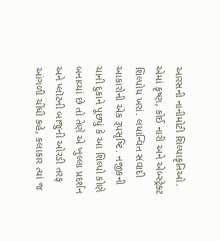આરસની નાનીમોટી શિલ્પાકૃતિઓ. એમાં કૃષ્ણ, કોઈ નારી અને એબ્સ્ટ્રેક્ટ શિલ્પોય ખરાં. લયાન્વિત સંવાદી આકારોની એક રૂપસૃષ્ટિ. નજીકની ચાની દુકાને પૂછ્યું કે આ શિલ્પો કોણે બનાવ્યાં છે તો તેણે એ ખુલ્લા પ્રદર્શન અને પ્લૉટની બાજુની ઓરડી તરફ આંગળી ચીંધી કહે, કલાકાર ત્યાં જ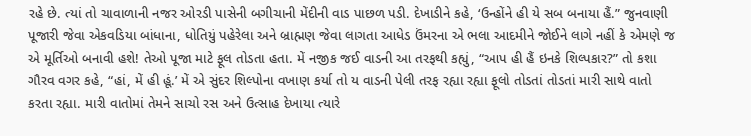રહે છે. ત્યાં તો ચાવાળાની નજર ઓરડી પાસેની બગીચાની મેંદીની વાડ પાછળ પડી. દેખાડીને કહે, ‘ઉન્હોંને હી યે સબ બનાયા હૈં.” જુનવાણી પૂજારી જેવા એકવડિયા બાંધાના, ધોતિયું પહેરેલા અને બ્રાહ્મણ જેવા લાગતા આધેડ ઉંમરના એ ભલા આદમીને જોઈને લાગે નહીં કે એમણે જ એ મૂર્તિઓ બનાવી હશે! તેઓ પૂજા માટે ફૂલ તોડતા હતા. મેં નજીક જઈ વાડની આ તરફથી કહ્યું, “આપ હી હૈં ઇનકે શિલ્પકાર?” તો કશા ગૌરવ વગર કહે, “હાં, મેં હી હૂં.’ મેં એ સુંદર શિલ્પોના વખાણ કર્યા તો ય વાડની પેલી તરફ રહ્યા રહ્યા ફૂલો તોડતાં તોડતાં મારી સાથે વાતો કરતા રહ્યા. મારી વાતોમાં તેમને સાચો રસ અને ઉત્સાહ દેખાયા ત્યારે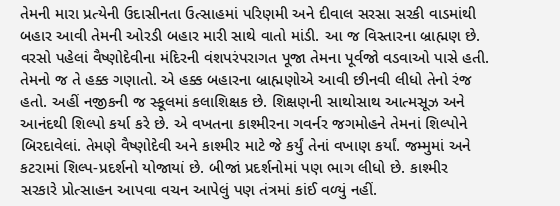તેમની મારા પ્રત્યેની ઉદાસીનતા ઉત્સાહમાં પરિણમી અને દીવાલ સરસા સરકી વાડમાંથી બહાર આવી તેમની ઓરડી બહાર મારી સાથે વાતો માંડી. આ જ વિસ્તારના બ્રાહ્મણ છે. વરસો પહેલાં વૈષ્ણોદેવીના મંદિરની વંશપરંપરાગત પૂજા તેમના પૂર્વજો વડવાઓ પાસે હતી. તેમનો જ તે હક્ક ગણાતો. એ હક્ક બહારના બ્રાહ્મણોએ આવી છીનવી લીધો તેનો રંજ હતો. અહીં નજીકની જ સ્કૂલમાં કલાશિક્ષક છે. શિક્ષણની સાથોસાથ આત્મસૂઝ અને આનંદથી શિલ્પો કર્યા કરે છે. એ વખતના કાશ્મીરના ગવર્નર જગમોહને તેમનાં શિલ્પોને બિરદાવેલાં. તેમણે વૈષ્ણોદેવી અને કાશ્મીર માટે જે કર્યું તેનાં વખાણ કર્યાં. જમ્મુમાં અને કટરામાં શિલ્પ-પ્રદર્શનો યોજાયાં છે. બીજાં પ્રદર્શનોમાં પણ ભાગ લીધો છે. કાશ્મીર સરકારે પ્રોત્સાહન આપવા વચન આપેલું પણ તંત્રમાં કાંઈ વળ્યું નહીં.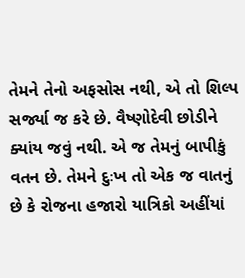તેમને તેનો અફસોસ નથી, એ તો શિલ્પ સર્જ્યા જ કરે છે. વૈષ્ણોદેવી છોડીને ક્યાંય જવું નથી. એ જ તેમનું બાપીકું વતન છે. તેમને દુઃખ તો એક જ વાતનું છે કે રોજના હજારો યાત્રિકો અહીંયાં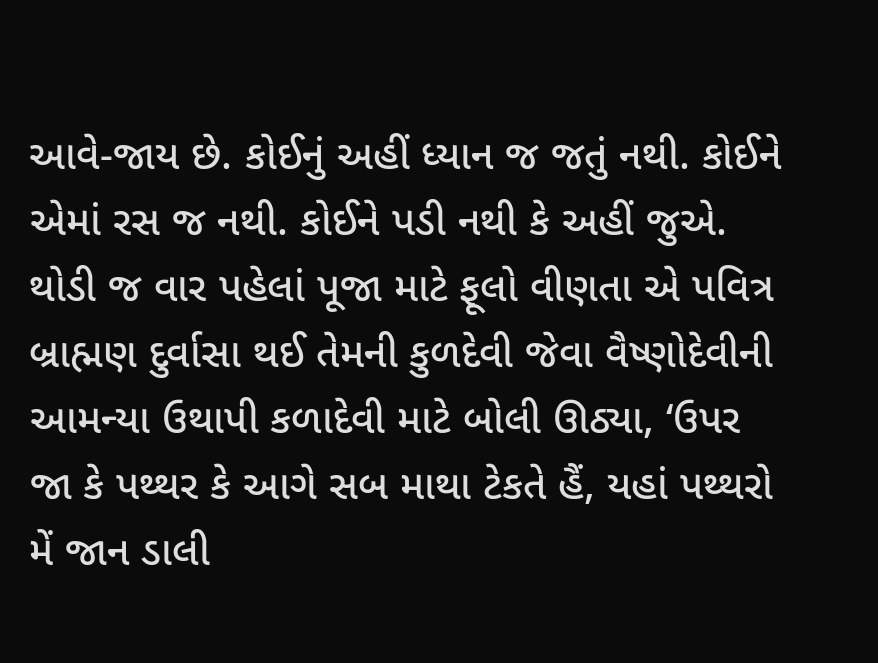આવે-જાય છે. કોઈનું અહીં ધ્યાન જ જતું નથી. કોઈને એમાં રસ જ નથી. કોઈને પડી નથી કે અહીં જુએ. થોડી જ વાર પહેલાં પૂજા માટે ફૂલો વીણતા એ પવિત્ર બ્રાહ્મણ દુર્વાસા થઈ તેમની કુળદેવી જેવા વૈષ્ણોદેવીની આમન્યા ઉથાપી કળાદેવી માટે બોલી ઊઠ્યા, ‘ઉપર જા કે પથ્થર કે આગે સબ માથા ટેકતે હૈં, યહાં પથ્થરો મેં જાન ડાલી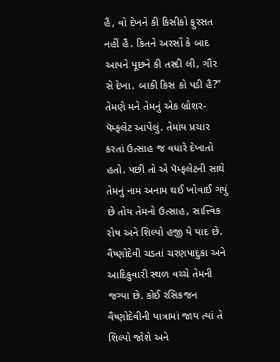હૈ, વો દેખને કી કિસીકો ફુરસત નહીં હૈ. કિતને અરસોં કે બાદ આપને પૂછને કી તસ્દી લી, ગૌર સે દેખા. બાકી કિસ કો પડી હૈ?” તેમણે મને તેમનું એક બ્રોશર-પૅમ્ફલેટ આપેલું. તેમાંય પ્રચાર કરતાં ઉત્સાહ જ વધારે દેખાતો હતો. પછી તો એ પૅમ્ફલેટની સાથે તેમનું નામ અનામ થઈ ખોવાઈ ગયું છે તોય તેમનો ઉત્સાહ, સાત્ત્વિક રોષ અને શિલ્પો હજી યે યાદ છે. વૈષ્ણોદેવી ચડતાં ચરણપાદુકા અને આદિકુવારી સ્થળ વચ્ચે તેમની જગ્યા છે. કોઈ રસિકજન વૈષ્ણોદેવીની યાત્રામાં જાય ત્યાં તે શિલ્પો જોશે અને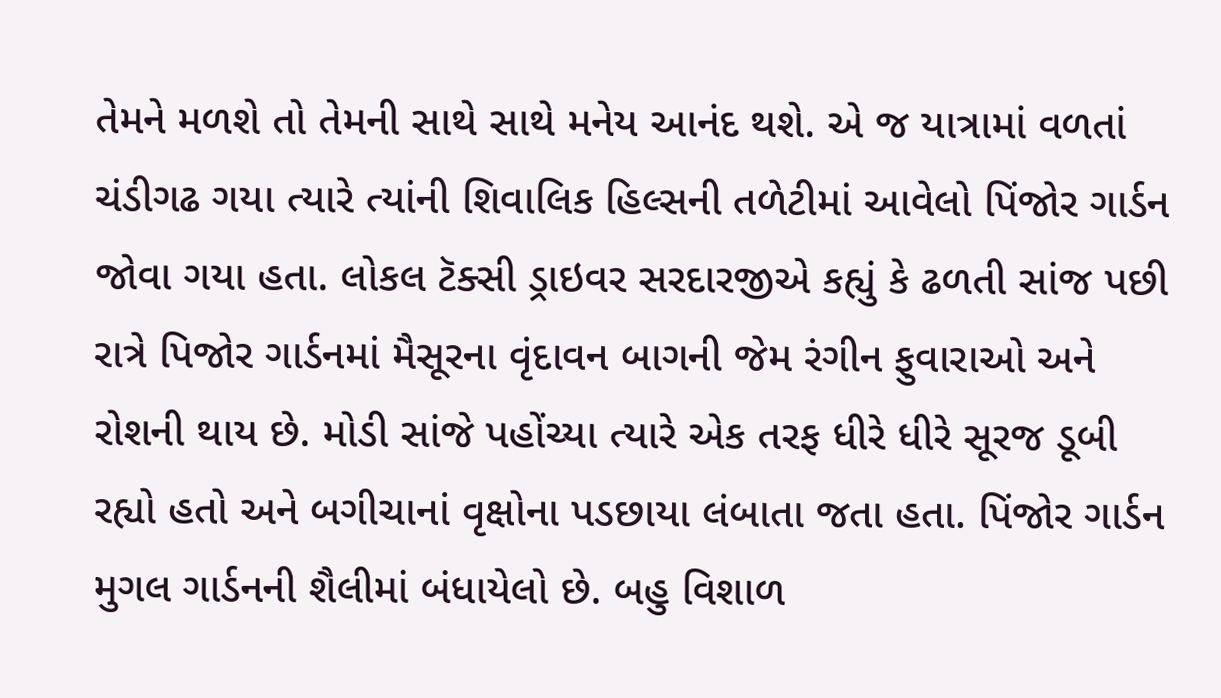તેમને મળશે તો તેમની સાથે સાથે મનેય આનંદ થશે. એ જ યાત્રામાં વળતાં ચંડીગઢ ગયા ત્યારે ત્યાંની શિવાલિક હિલ્સની તળેટીમાં આવેલો પિંજોર ગાર્ડન જોવા ગયા હતા. લોકલ ટૅક્સી ડ્રાઇવર સરદારજીએ કહ્યું કે ઢળતી સાંજ પછી રાત્રે પિજોર ગાર્ડનમાં મૈસૂરના વૃંદાવન બાગની જેમ રંગીન ફુવારાઓ અને રોશની થાય છે. મોડી સાંજે પહોંચ્યા ત્યારે એક તરફ ધીરે ધીરે સૂરજ ડૂબી રહ્યો હતો અને બગીચાનાં વૃક્ષોના પડછાયા લંબાતા જતા હતા. પિંજોર ગાર્ડન મુગલ ગાર્ડનની શૈલીમાં બંધાયેલો છે. બહુ વિશાળ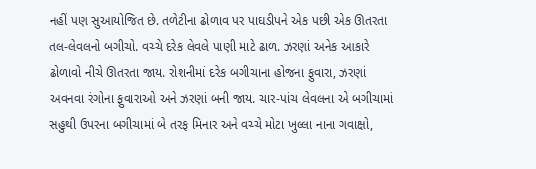નહીં પણ સુઆયોજિત છે. તળેટીના ઢોળાવ પર પાઘડીપને એક પછી એક ઊતરતા તલ-લેવલનો બગીચો. વચ્ચે દરેક લેવલે પાણી માટે ઢાળ. ઝરણાં અનેક આકારે ઢોળાવો નીચે ઊતરતા જાય. રોશનીમાં દરેક બગીચાના હોજના ફુવારા, ઝરણાં અવનવા રંગોના ફુવારાઓ અને ઝરણાં બની જાય. ચાર-પાંચ લેવલના એ બગીચામાં સહુથી ઉપરના બગીચામાં બે તરફ મિનાર અને વચ્ચે મોટા ખુલ્લા નાના ગવાક્ષો,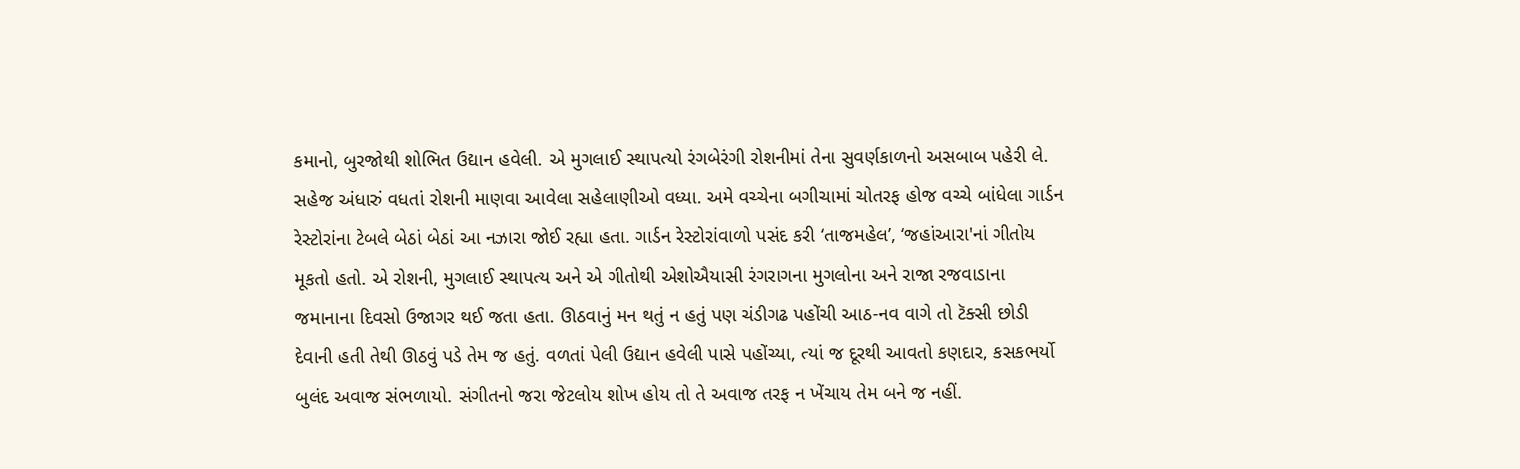કમાનો, બુરજોથી શોભિત ઉદ્યાન હવેલી. એ મુગલાઈ સ્થાપત્યો રંગબેરંગી રોશનીમાં તેના સુવર્ણકાળનો અસબાબ પહેરી લે. સહેજ અંધારું વધતાં રોશની માણવા આવેલા સહેલાણીઓ વધ્યા. અમે વચ્ચેના બગીચામાં ચોતરફ હોજ વચ્ચે બાંધેલા ગાર્ડન રેસ્ટોરાંના ટેબલે બેઠાં બેઠાં આ નઝારા જોઈ રહ્યા હતા. ગાર્ડન રેસ્ટોરાંવાળો પસંદ કરી ‘તાજમહેલ’, ‘જહાંઆરા'નાં ગીતોય મૂકતો હતો. એ રોશની, મુગલાઈ સ્થાપત્ય અને એ ગીતોથી એશોઐયાસી રંગરાગના મુગલોના અને રાજા રજવાડાના જમાનાના દિવસો ઉજાગર થઈ જતા હતા. ઊઠવાનું મન થતું ન હતું પણ ચંડીગઢ પહોંચી આઠ-નવ વાગે તો ટૅક્સી છોડી દેવાની હતી તેથી ઊઠવું પડે તેમ જ હતું. વળતાં પેલી ઉદ્યાન હવેલી પાસે પહોંચ્યા, ત્યાં જ દૂરથી આવતો કણદાર, કસકભર્યો બુલંદ અવાજ સંભળાયો. સંગીતનો જરા જેટલોય શોખ હોય તો તે અવાજ તરફ ન ખેંચાય તેમ બને જ નહીં.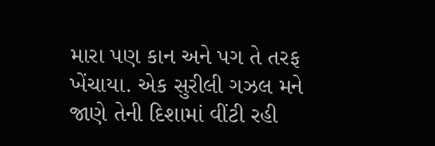મારા પણ કાન અને પગ તે તરફ ખેંચાયા. એક સુરીલી ગઝલ મને જાણે તેની દિશામાં વીંટી રહી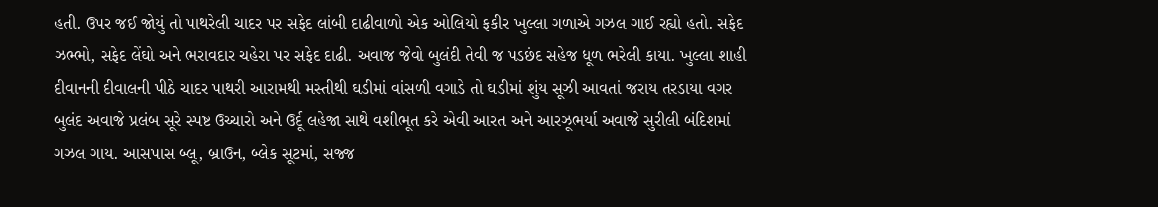હતી. ઉપર જઈ જોયું તો પાથરેલી ચાદર પર સફેદ લાંબી દાઢીવાળો એક ઓલિયો ફકીર ખુલ્લા ગળાએ ગઝલ ગાઈ રહ્યો હતો. સફેદ ઝભ્ભો, સફેદ લેંઘો અને ભરાવદાર ચહેરા પર સફેદ દાઢી. અવાજ જેવો બુલંદી તેવી જ પડછંદ સહેજ ધૂળ ભરેલી કાયા. ખુલ્લા શાહી દીવાનની દીવાલની પીઠે ચાદર પાથરી આરામથી મસ્તીથી ઘડીમાં વાંસળી વગાડે તો ઘડીમાં શુંય સૂઝી આવતાં જરાય તરડાયા વગર બુલંદ અવાજે પ્રલંબ સૂરે સ્પષ્ટ ઉચ્ચારો અને ઉર્દૂ લહેજા સાથે વશીભૂત કરે એવી આરત અને આરઝૂભર્યા અવાજે સુરીલી બંદિશમાં ગઝલ ગાય. આસપાસ બ્લૂ, બ્રાઉન, બ્લેક સૂટમાં, સજ્જ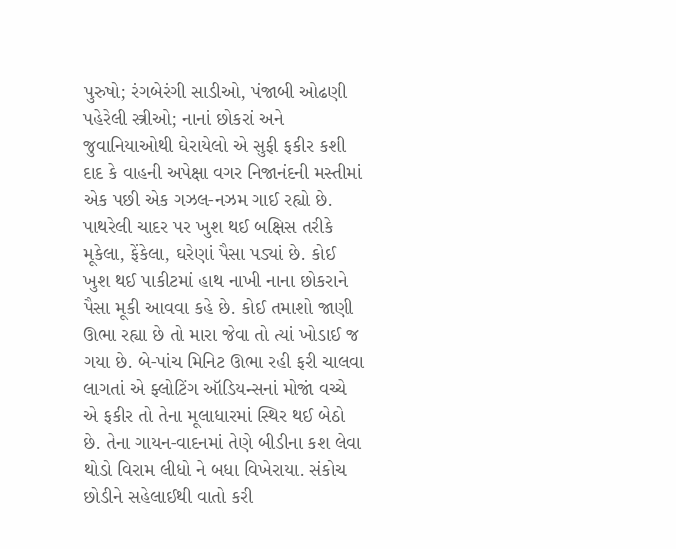પુરુષો; રંગબેરંગી સાડીઓ, પંજાબી ઓઢણી પહેરેલી સ્ત્રીઓ; નાનાં છોકરાં અને જુવાનિયાઓથી ઘેરાયેલો એ સુફી ફકીર કશી દાદ કે વાહની અપેક્ષા વગર નિજાનંદની મસ્તીમાં એક પછી એક ગઝલ-નઝમ ગાઈ રહ્યો છે. પાથરેલી ચાદર પર ખુશ થઈ બક્ષિસ તરીકે મૂકેલા, ફેંકેલા, ઘરેણાં પૈસા પડ્યાં છે. કોઈ ખુશ થઈ પાકીટમાં હાથ નાખી નાના છોકરાને પૈસા મૂકી આવવા કહે છે. કોઈ તમાશો જાણી ઊભા રહ્યા છે તો મારા જેવા તો ત્યાં ખોડાઈ જ ગયા છે. બે-પાંચ મિનિટ ઊભા રહી ફરી ચાલવા લાગતાં એ ફ્લોટિંગ ઑડિયન્સનાં મોજાં વચ્ચે એ ફકીર તો તેના મૂલાધારમાં સ્થિર થઈ બેઠો છે. તેના ગાયન-વાદનમાં તેણે બીડીના કશ લેવા થોડો વિરામ લીધો ને બધા વિખેરાયા. સંકોચ છોડીને સહેલાઈથી વાતો કરી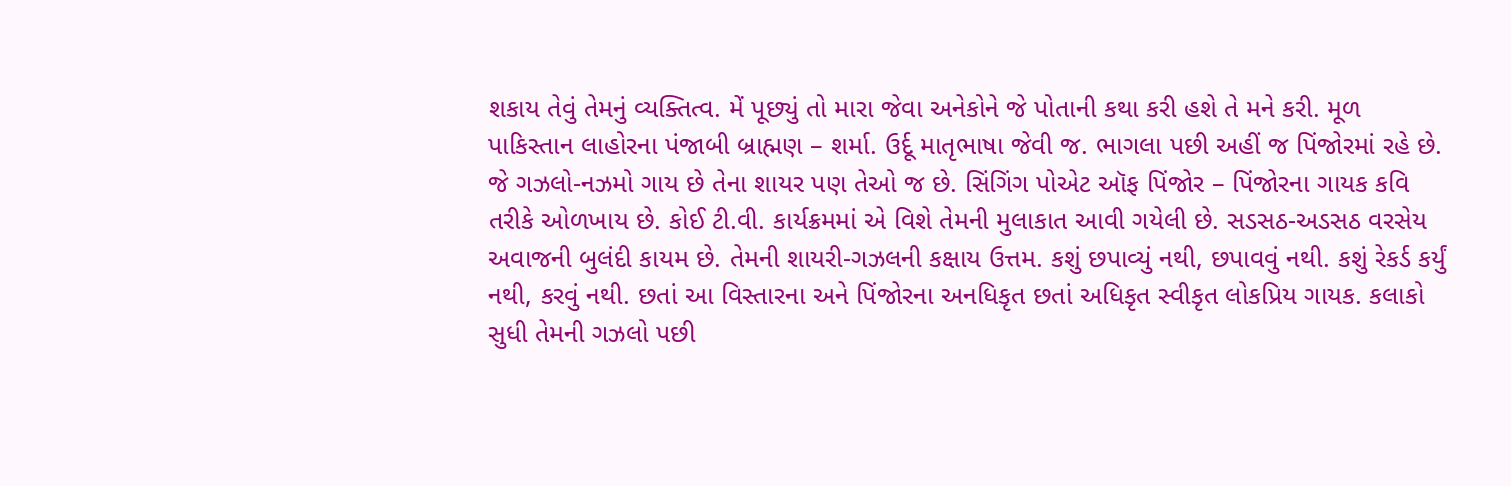શકાય તેવું તેમનું વ્યક્તિત્વ. મેં પૂછ્યું તો મારા જેવા અનેકોને જે પોતાની કથા કરી હશે તે મને કરી. મૂળ પાકિસ્તાન લાહોરના પંજાબી બ્રાહ્મણ – શર્મા. ઉર્દૂ માતૃભાષા જેવી જ. ભાગલા પછી અહીં જ પિંજોરમાં રહે છે. જે ગઝલો-નઝમો ગાય છે તેના શાયર પણ તેઓ જ છે. સિંગિંગ પોએટ ઑફ પિંજોર – પિંજોરના ગાયક કવિ તરીકે ઓળખાય છે. કોઈ ટી.વી. કાર્યક્રમમાં એ વિશે તેમની મુલાકાત આવી ગયેલી છે. સડસઠ-અડસઠ વરસેય અવાજની બુલંદી કાયમ છે. તેમની શાયરી-ગઝલની કક્ષાય ઉત્તમ. કશું છપાવ્યું નથી, છપાવવું નથી. કશું રેકર્ડ કર્યું નથી, કરવું નથી. છતાં આ વિસ્તારના અને પિંજોરના અનધિકૃત છતાં અધિકૃત સ્વીકૃત લોકપ્રિય ગાયક. કલાકો સુધી તેમની ગઝલો પછી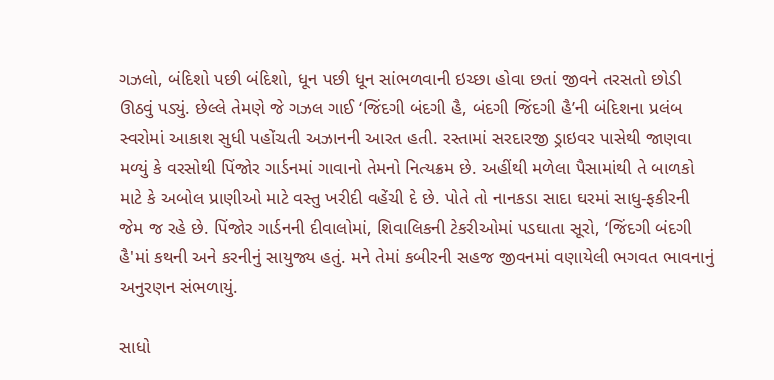ગઝલો, બંદિશો પછી બંદિશો, ધૂન પછી ધૂન સાંભળવાની ઇચ્છા હોવા છતાં જીવને તરસતો છોડી ઊઠવું પડ્યું. છેલ્લે તેમણે જે ગઝલ ગાઈ ‘જિંદગી બંદગી હૈ, બંદગી જિંદગી હૈ’ની બંદિશના પ્રલંબ સ્વરોમાં આકાશ સુધી પહોંચતી અઝાનની આરત હતી. રસ્તામાં સરદારજી ડ્રાઇવર પાસેથી જાણવા મળ્યું કે વરસોથી પિંજોર ગાર્ડનમાં ગાવાનો તેમનો નિત્યક્રમ છે. અહીંથી મળેલા પૈસામાંથી તે બાળકો માટે કે અબોલ પ્રાણીઓ માટે વસ્તુ ખરીદી વહેંચી દે છે. પોતે તો નાનકડા સાદા ઘરમાં સાધુ-ફકીરની જેમ જ રહે છે. પિંજોર ગાર્ડનની દીવાલોમાં, શિવાલિકની ટેકરીઓમાં પડઘાતા સૂરો, ‘જિંદગી બંદગી હૈ'માં કથની અને કરનીનું સાયુજ્ય હતું. મને તેમાં કબીરની સહજ જીવનમાં વણાયેલી ભગવત ભાવનાનું અનુરણન સંભળાયું.

સાધો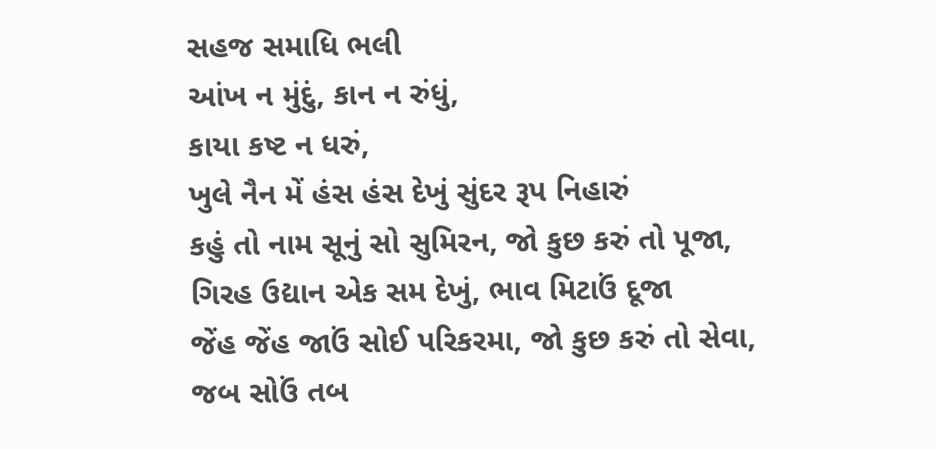સહજ સમાધિ ભલી
આંખ ન મુંદું, કાન ન રુંધું,
કાયા કષ્ટ ન ધરું,
ખુલે નૈન મેં હંસ હંસ દેખું સુંદર રૂપ નિહારું
કહું તો નામ સૂનું સો સુમિરન, જો કુછ કરું તો પૂજા,
ગિરહ ઉદ્યાન એક સમ દેખું, ભાવ મિટાઉં દૂજા
જેંહ જેંહ જાઉં સોઈ પરિકરમા, જો કુછ કરું તો સેવા,
જબ સોઉં તબ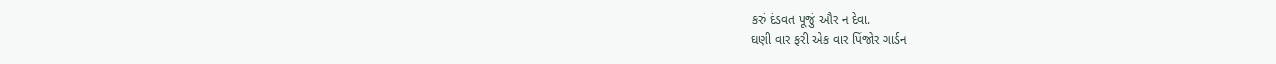કરું દંડવત પૂજું ઔર ન દેવા.
ઘણી વાર ફરી એક વાર પિંજોર ગાર્ડન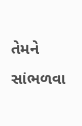તેમને સાંભળવા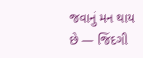જવાનું મન થાય છે — જિંદગી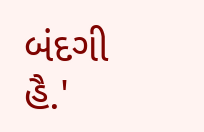બંદગી હૈ.'